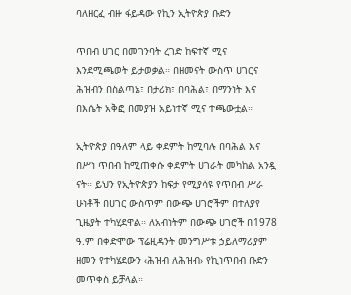ባለዘርፈ ብዙ ፋይዳው የኪን ኢትዮጵያ ቡድን

ጥበብ ሀገር በመገንባት ረገድ ከፍተኛ ሚና እንደሚጫወት ይታወቃል። በዘመናት ውስጥ ሀገርና ሕዝብን በስልጣኔ፣ በታሪክ፣ በባሕል፣ በማንነት እና በእሴት አቅፎ በመያዝ አይነተኛ ሚና ተጫውቷል።

ኢትዮጵያ በዓለም ላይ ቀደምት ከሚባሉ በባሕል እና በሥነ ጥበብ ከሚጠቀሱ ቀደምት ሀገራት መካከል አንዷ ናት። ይህን የኢትዮጵያን ከፍታ የሚያሳዩ የጥበብ ሥራ ሁነቶች በሀገር ውስጥም በውጭ ሀገሮችም በተለያየ ጊዜያት ተካሂደዋል። ለአብነትም በውጭ ሀገሮች በ1978 ዓ.ም በቀድሞው ፕሬዚዳንት መንግሥቱ ኃይለማሪያም ዘመን የተካሄደውን ‹ሕዝብ ለሕዝብ› የኪነጥበብ ቡድን መጥቀስ ይቻላል።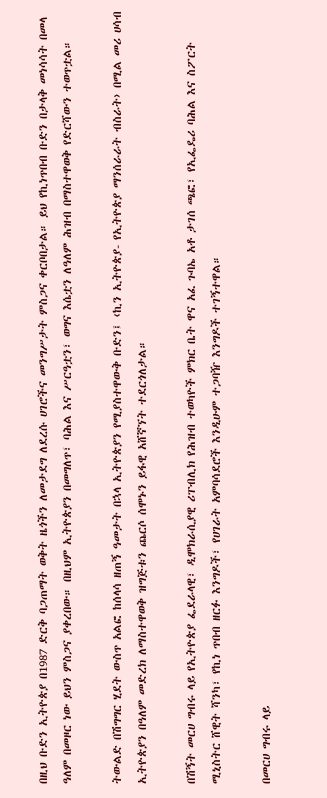በዚህ ቡድን ኢትዮጵያ በ1987 ድርቅ ባጋጠማት ወቅት ዜጎችን ለመታደግ ለደረሱ ሀገሮችና መንግሥታት ምስጋና ቀርቦበታል። ይህ የኪነጥበብ ቡድን በታላቅ መነሳሳት በመላ ዓለም በመዞር ነው ይህን ምስጋና ያቀረበው። በዚህም ኢትዮጵያን በመግለጥ፣ ባሕል እና ሥርዓቷን፣ ወግና እሴቷን ለዓለም ሕዝብ በማስተዋወቅ የድርሻውን ተወጥቷል።

ትውልድ በሽግግር ሂደት ውስጥ አልፎ ከሰላሳ ዘጠኝ ዓመታት በኋላ ኢትዮጵያን የሚያስተዋውቅ ቡድን፤ ‹ኪን ኢትዮጵያ- የኢትዮጵያ ማንሰራራት ብስራት› በሚል መሪ ሀሳብ ኢትዮጵያን በዓለም መድረክ ለማስተዋወቅ ዝግጅቱን ጨርሶ ሰሞኑን ይፋዊ አሸኛኘት ተደርጎለታል።

በሽኝት መርሀ ግብሩ ላይ የኢትዮጵያ ፌደራላዊ፣ ዲሞክራሲያዊ ሪፐብሊክ የሕዝብ ተወካዮች ምክር ቤት ዋና አፈ ጉባኤ አቶ ታገሰ ጫፎ፣ የኢፌዴሪ ባሕል እና ስፖርት ሚኒስትር ሸዊት ሻንካ፣ የኪነ ጥበብ ዘርፉ እንግዶች፣ የሀገራት አምባሳደሮች እንዲሁም ተጋባዥ እንግዶች ተገኝተዋል።

በመርሀ ግብሩ ላይ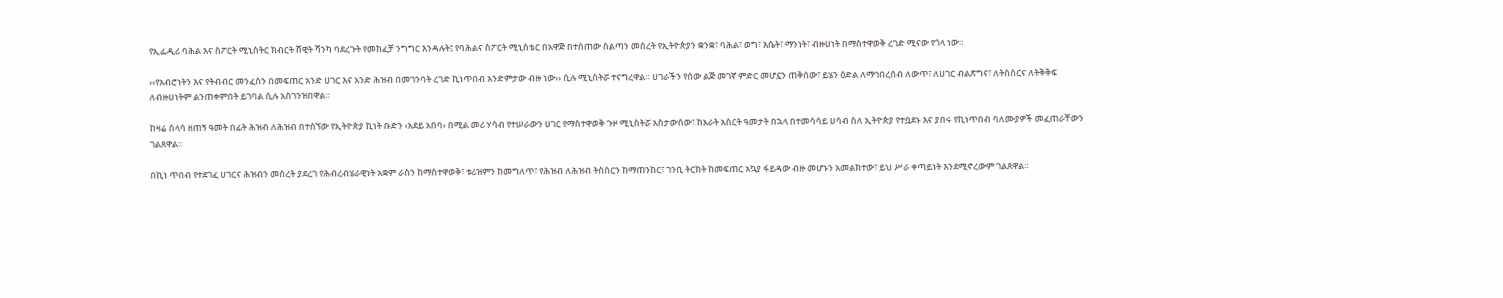የኢፌዲሪ ባሕል እና ስፖርት ሚኒስትር ክብርት ሸዊት ሻንካ ባደረጉት የመክፈቻ ንግግር እንዳሉት፤ የባሕልና ስፖርት ሚኒስቴር በአዋጅ በተሰጠው ስልጣን መሰረት የኢትዮጵያን ቋንቋ፣ ባሕል፣ ወግ፣ እሴት፣ ማንነት፣ ብዙሀነት በማስተዋወቅ ረገድ ሚናው የጎላ ነው።

‹‹የአብሮነትን እና የትብብር መንፈስን በመፍጠር አንድ ሀገር እና አንድ ሕዝብ በመገንባት ረገድ ኪነጥበብ አንድምታው ብዙ ነው›› ሲሉ ሚኒስትሯ ተናግረዋል። ሀገራችን የሰው ልጅ መገኛ ምድር መሆኗን ጠቅሰው፣ ይሄን ዕድል ለማኅበረሰብ ለውጥ፣ ለሀገር ብልጽግና፣ ለትስስርና ለትቅቅፍ ለብዙሀነትም ልንጠቀምበት ይገባል ሲሉ አስገንዝበዋል።

ከዛሬ ሰላሳ ዘጠኝ ዓመት በፊት ሕዝብ ለሕዝብ በተሰኘው የኢትዮጵያ ኪነት ቡድን ‹አደይ አበባ› በሚል መሪ ሃሳብ የተሠራውን ሀገር የማስተዋወቅ ጉዞ ሚኒስትሯ አስታውሰው፣ ከአራት አስርት ዓመታት በኋላ በተመሳሳይ ሀሳብ ስለ ኢትዮጵያ የተቧደኑ እና ያበሩ የኪነጥበብ ባለሙያዎች መፈጠራቸውን ገልጸዋል።

በኪነ ጥበብ የተደገፈ ሀገርና ሕዝብን መሰረት ያደረገ የሕብረብሄራዊነት አቋም ራስን ከማስተዋወቅ፣ ቱሪዝምን ከመግለጥ፣ የሕዝብ ለሕዝብ ትስስርን ከማጠንከር፣ ገንቢ ትርክት ከመፍጠር አኳያ ፋይዳው ብዙ መሆኑን አመልክተው፣ ይህ ሥራ ቀጣይነት እንደሚኖረውም ገልጸዋል።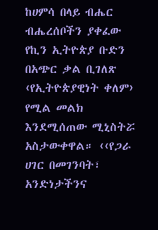ከሀምሳ በላይ ብሔር ብሔረሰቦችን ያቀፈው የኪን ኢትዮጵያ ቡድን በአጭር ቃል ቢገለጽ ‹የኢትዮጵያዊነት ቀለም› የሚል መልክ እንደሚሰጠው ሚኒስትሯ አስታውቀዋል። ‹‹የጋራ ሀገር በመገንባት፣ አንድነታችንና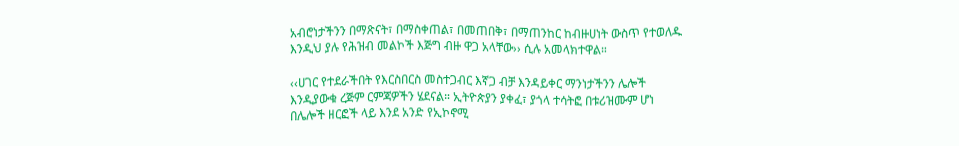አብሮነታችንን በማጽናት፣ በማስቀጠል፣ በመጠበቅ፣ በማጠንከር ከብዙሀነት ውስጥ የተወለዱ እንዲህ ያሉ የሕዝብ መልኮች እጅግ ብዙ ዋጋ አላቸው›› ሲሉ አመላክተዋል።

‹‹ሀገር የተደራችበት የእርስበርስ መስተጋብር እኛጋ ብቻ እንዳይቀር ማንነታችንን ሌሎች እንዲያውቁ ረጅም ርምጃዎችን ሄደናል። ኢትዮጵያን ያቀፈ፣ ያጎላ ተሳትፎ በቱሪዝሙም ሆነ በሌሎች ዘርፎች ላይ እንደ አንድ የኢኮኖሚ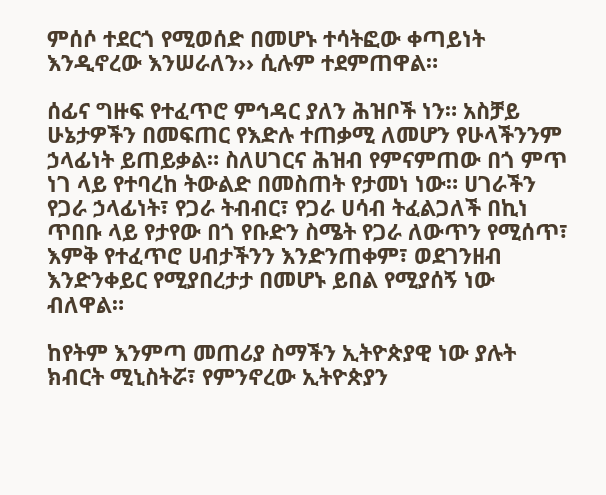ምሰሶ ተደርጎ የሚወሰድ በመሆኑ ተሳትፎው ቀጣይነት እንዲኖረው እንሠራለን›› ሲሉም ተደምጠዋል።

ሰፊና ግዙፍ የተፈጥሮ ምኅዳር ያለን ሕዝቦች ነን። አስቻይ ሁኔታዎችን በመፍጠር የእድሉ ተጠቃሚ ለመሆን የሁላችንንም ኃላፊነት ይጠይቃል። ስለሀገርና ሕዝብ የምናምጠው በጎ ምጥ ነገ ላይ የተባረከ ትውልድ በመስጠት የታመነ ነው። ሀገራችን የጋራ ኃላፊነት፣ የጋራ ትብብር፣ የጋራ ሀሳብ ትፈልጋለች በኪነ ጥበቡ ላይ የታየው በጎ የቡድን ስሜት የጋራ ለውጥን የሚሰጥ፣ እምቅ የተፈጥሮ ሀብታችንን እንድንጠቀም፣ ወደገንዘብ እንድንቀይር የሚያበረታታ በመሆኑ ይበል የሚያሰኝ ነው ብለዋል።

ከየትም እንምጣ መጠሪያ ስማችን ኢትዮጵያዊ ነው ያሉት ክብርት ሚኒስትሯ፣ የምንኖረው ኢትዮጵያን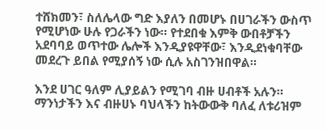ተሸክመን፣ ስለሌላው ግድ እያለን በመሆኑ በሀገራችን ውስጥ የሚሆነው ሁሉ የጋራችን ነው። የተደበቁ እምቅ ውበቶቻችን አደባባይ ወጥተው ሌሎች እንዲያዩዋቸው፣ እንዲደነቁባቸው መደረጉ ይበል የሚያሰኝ ነው ሲሉ አስገንዝበዋል።

እንደ ሀገር ዓለም ሊያይልን የሚገባ ብዙ ሀብቶች አሉን። ማንነታችን እና ብዙሀኑ ባህላችን ከትውውቅ ባለፈ ለቱሪዝም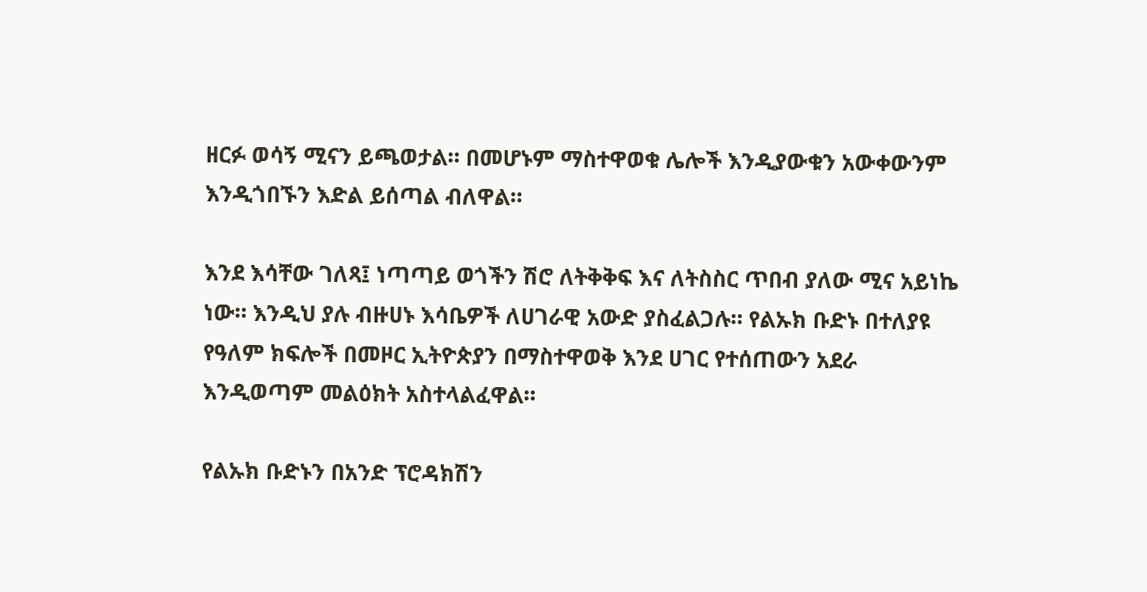ዘርፉ ወሳኝ ሚናን ይጫወታል። በመሆኑም ማስተዋወቁ ሌሎች እንዲያውቁን አውቀውንም እንዲጎበኙን እድል ይሰጣል ብለዋል።

እንደ እሳቸው ገለጻ፤ ነጣጣይ ወጎችን ሽሮ ለትቅቅፍ እና ለትስስር ጥበብ ያለው ሚና አይነኬ ነው። እንዲህ ያሉ ብዙሀኑ እሳቤዎች ለሀገራዊ አውድ ያስፈልጋሉ። የልኡክ ቡድኑ በተለያዩ የዓለም ክፍሎች በመዞር ኢትዮጵያን በማስተዋወቅ እንደ ሀገር የተሰጠውን አደራ እንዲወጣም መልዕክት አስተላልፈዋል።

የልኡክ ቡድኑን በአንድ ፕሮዳክሽን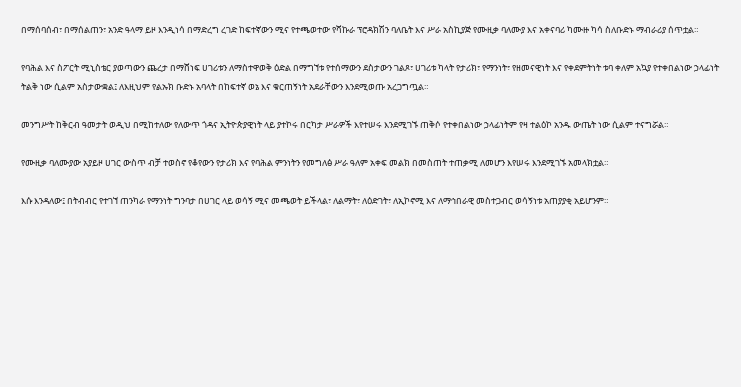በማሰባሰብ፣ በማሰልጠን፣ አንድ ዓላማ ይዞ እንዲነሳ በማድረግ ረገድ ከፍተኛውን ሚና የተጫወተው የሻኩራ ፕሮዳክሽን ባለቤት እና ሥራ አስኪያጅ የሙዚቃ ባለሙያ እና አቀናባሪ ካሙዙ ካሳ ስለቡድኑ ማብራሪያ ሰጥቷል።

የባሕል እና ስፖርት ሚኒስቴር ያወጣውን ጨረታ በማሸነፍ ሀገሪቱን ለማስተዋወቅ ዕድል በማግኘቱ የተሰማውን ደስታውን ገልጾ፣ ሀገሪቱ ካላት የታሪክ፣ የማንነት፣ የዘመናዊነት እና የቀደምትነት ቱባ ቀለም አኳያ የተቀበልነው ኃላፊነት ትልቅ ነው ሲልም አስታውቋል፤ ለእዚህም የልኡክ ቡድኑ አባላት በከፍተኛ ወኔ እና ቁርጠኝነት አደራቸውን እንደሚወጡ አረጋግጧል።

መንግሥት ከቅርብ ዓመታት ወዲህ በሚከተለው የለውጥ ጎዳና ኢትዮጵያዊነት ላይ ያተኮሩ በርካታ ሥራዎች እየተሠሩ እንደሚገኙ ጠቅሶ የተቀበልነው ኃላፊነትም የዛ ተልዕኮ አንዱ ውጤት ነው ሲልም ተናግሯል።

የሙዚቃ ባለሙያው አያይዞ ሀገር ውስጥ ብቻ ተወስኖ የቆየውን የታሪክ እና የባሕል ምንነትን የመግለፅ ሥራ ዓለም አቀፍ መልክ በመስጠት ተጠቃሚ ለመሆን እየሠሩ እንደሚገኙ አመላክቷል።

እሱ እንዳለው፤ በትብብር የተገኘ ጠንካራ የማንነት ግንባታ በሀገር ላይ ወሳኝ ሚና መጫወት ይችላል፣ ለልማት፣ ለዕድገት፣ ለኢኮኖሚ እና ለማኅበራዊ መስተጋብር ወሳኝነቱ አጠያያቂ አይሆንም።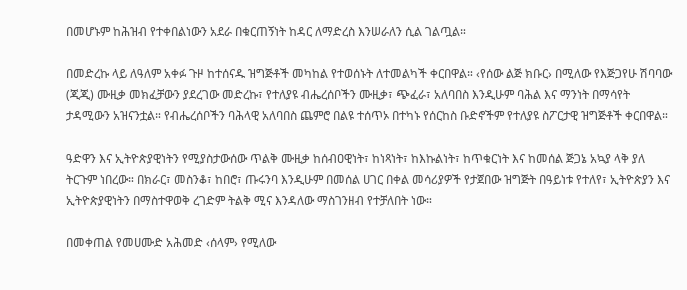በመሆኑም ከሕዝብ የተቀበልነውን አደራ በቁርጠኝነት ከዳር ለማድረስ እንሠራለን ሲል ገልጧል።

በመድረኩ ላይ ለዓለም አቀፉ ጉዞ ከተሰናዱ ዝግጅቶች መካከል የተወሰኑት ለተመልካች ቀርበዋል። ‹የሰው ልጅ ክቡር› በሚለው የእጅጋየሁ ሽባባው (ጂጂ) ሙዚቃ መክፈቻውን ያደረገው መድረኩ፣ የተለያዩ ብሔረሰቦችን ሙዚቃ፣ ጭፈራ፣ አለባበስ እንዲሁም ባሕል እና ማንነት በማሳየት ታዳሚውን አዝናንቷል። የብሔረሰቦችን ባሕላዊ አለባበስ ጨምሮ በልዩ ተሰጥኦ በተካኑ የሰርከስ ቡድኖችም የተለያዩ ስፖርታዊ ዝግጅቶች ቀርበዋል።

ዓድዋን እና ኢትዮጵያዊነትን የሚያስታውሰው ጥልቅ ሙዚቃ ከሰብዐዊነት፣ ከነጻነት፣ ከእኩልነት፣ ከጥቁርነት እና ከመሰል ጅጋኔ አኳያ ላቅ ያለ ትርጉም ነበረው። በክራር፣ መስንቆ፣ ከበሮ፣ ጡሩንባ እንዲሁም በመሰል ሀገር በቀል መሳሪያዎች የታጀበው ዝግጅት በዓይነቱ የተለየ፣ ኢትዮጵያን እና ኢትዮጵያዊነትን በማስተዋወቅ ረገድም ትልቅ ሚና እንዳለው ማስገንዘብ የተቻለበት ነው።

በመቀጠል የመሀሙድ አሕመድ ‹ሰላም› የሚለው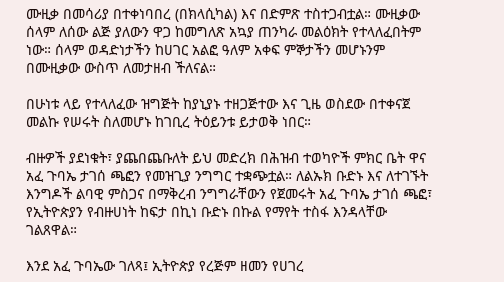ሙዚቃ በመሳሪያ በተቀነባበረ (በክላሲካል) እና በድምጽ ተስተጋብቷል። ሙዚቃው ሰላም ለሰው ልጅ ያለውን ዋጋ ከመግለጽ አኳያ ጠንካራ መልዕክት የተላለፈበትም ነው። ሰላም ወዳድነታችን ከሀገር አልፎ ዓለም አቀፍ ምኞታችን መሆኑንም በሙዚቃው ውስጥ ለመታዘብ ችለናል።

በሁነቱ ላይ የተላለፈው ዝግጅት ከያኒያኑ ተዘጋጅተው እና ጊዜ ወስደው በተቀናጀ መልኩ የሠሩት ስለመሆኑ ከገቢረ ትዕይንቱ ይታወቅ ነበር።

ብዙዎች ያደነቁት፣ ያጨበጨቡለት ይህ መድረክ በሕዝብ ተወካዮች ምክር ቤት ዋና አፈ ጉባኤ ታገሰ ጫፎን የመዝጊያ ንግግር ተቋጭቷል። ለልኡክ ቡድኑ እና ለተገኙት እንግዶች ልባዊ ምስጋና በማቅረብ ንግግራቸውን የጀመሩት አፈ ጉባኤ ታገሰ ጫፎ፣ የኢትዮጵያን የብዙሀነት ከፍታ በኪነ ቡድኑ በኩል የማየት ተስፋ እንዳላቸው ገልጸዋል።

እንደ አፈ ጉባኤው ገለጻ፤ ኢትዮጵያ የረጅም ዘመን የሀገረ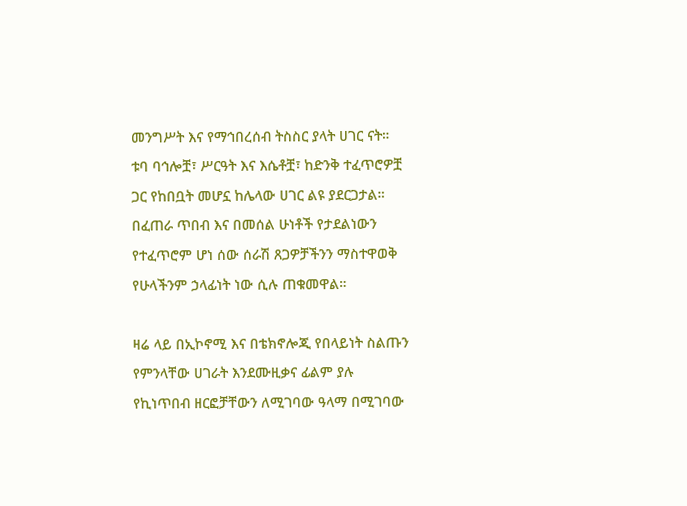መንግሥት እና የማኅበረሰብ ትስስር ያላት ሀገር ናት። ቱባ ባኅሎቿ፣ ሥርዓት እና እሴቶቿ፣ ከድንቅ ተፈጥሮዎቿ ጋር የከበቧት መሆኗ ከሌላው ሀገር ልዩ ያደርጋታል። በፈጠራ ጥበብ እና በመሰል ሁነቶች የታደልነውን የተፈጥሮም ሆነ ሰው ሰራሽ ጸጋዎቻችንን ማስተዋወቅ የሁላችንም ኃላፊነት ነው ሲሉ ጠቁመዋል።

ዛሬ ላይ በኢኮኖሚ እና በቴክኖሎጂ የበላይነት ስልጡን የምንላቸው ሀገራት እንደሙዚቃና ፊልም ያሉ የኪነጥበብ ዘርፎቻቸውን ለሚገባው ዓላማ በሚገባው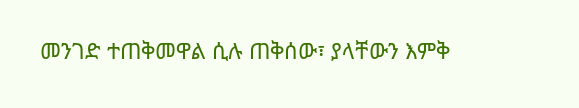መንገድ ተጠቅመዋል ሲሉ ጠቅሰው፣ ያላቸውን እምቅ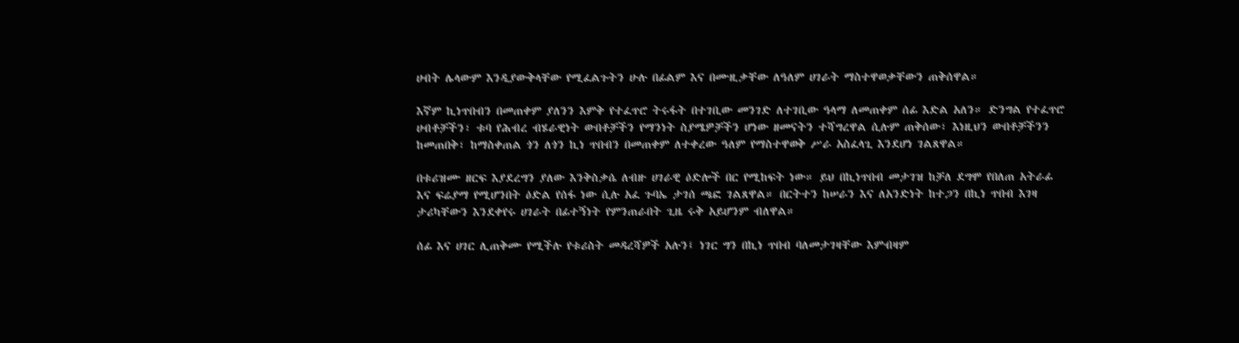ሀብት ሌላውም እንዲያውቅላቸው የሚፈልጉትን ሁሉ በፊልም እና በሙዚቃቸው ለዓለም ሀገራት ማስተዋወቃቸውን ጠቅሰዋል።

እኛም ኪነጥበብን በመጠቀም ያለንን እምቅ የተፈጥሮ ትሩፋት በተገቢው መንገድ ለተገቢው ዓላማ ለመጠቀም ሰፊ እድል አለን። ድንግል የተፈጥሮ ሀብቶቻችን፣ ቱባ የሕብረ ብሄራዊነት ውበቶቻችን የማንነት ስያሜዎቻችን ሆነው ዘመናትን ተሻግረዋል ሲሉም ጠቅሰው፣ እነዚህን ውበቶቻችንን ከመጠበቅ፣ ከማስቀጠል ጎን ለጎን ኪነ ጥበብን በመጠቀም ለተቀረው ዓለም የማስተዋወቅ ሥራ አስፈላጊ እንደሆነ ገልጸዋል።

በቱሪዝሙ ዘርፍ እያደረግን ያለው እንቅስቃሴ ለብዙ ሀገራዊ ዕድሎች በር የሚከፍት ነው። ይህ በኪነጥበብ መታገዝ ከቻለ ደግሞ የበለጠ አትራፊ እና ፍሬያማ የሚሆንበት ዕድል የሰፋ ነው ሲሉ አፈ ጉባኤ ታገሰ ጫፎ ገልጸዋል። በርትተን ከሠራን እና ለአንድነት ከተጋን በኪነ ጥበብ እገዛ ታሪካቸውን እንደቀየሩ ሀገራት በፊተኝነት የምንጠራበት ጊዜ ሩቅ አይሆንም ብለዋል።

ሰፊ እና ሀገር ሊጠቅሙ የሚችሉ የቱሪስት መዳረሻዎች አሉን፤ ነገር ግን በኪነ ጥበብ ባለመታገዛቸው እምብዛም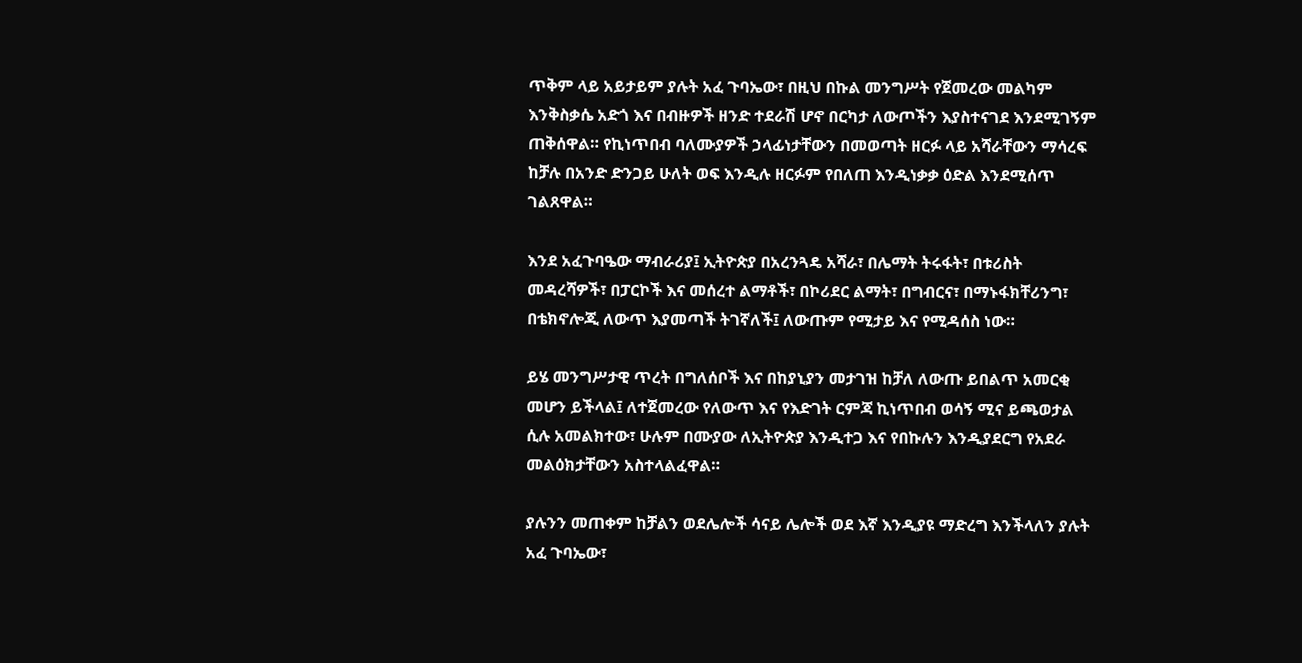ጥቅም ላይ አይታይም ያሉት አፈ ጉባኤው፣ በዚህ በኩል መንግሥት የጀመረው መልካም እንቅስቃሴ አድጎ እና በብዙዎች ዘንድ ተደራሽ ሆኖ በርካታ ለውጦችን እያስተናገደ እንደሚገኝም ጠቅሰዋል። የኪነጥበብ ባለሙያዎች ኃላፊነታቸውን በመወጣት ዘርፉ ላይ አሻራቸውን ማሳረፍ ከቻሉ በአንድ ድንጋይ ሁለት ወፍ እንዲሉ ዘርፉም የበለጠ እንዲነቃቃ ዕድል እንደሚሰጥ ገልጸዋል።

እንደ አፈጉባዔው ማብራሪያ፤ ኢትዮጵያ በአረንጓዴ አሻራ፣ በሌማት ትሩፋት፣ በቱሪስት መዳረሻዎች፣ በፓርኮች እና መሰረተ ልማቶች፣ በኮሪደር ልማት፣ በግብርና፣ በማኑፋክቸሪንግ፣ በቴክኖሎጂ ለውጥ እያመጣች ትገኛለች፤ ለውጡም የሚታይ እና የሚዳሰስ ነው።

ይሄ መንግሥታዊ ጥረት በግለሰቦች እና በከያኒያን መታገዝ ከቻለ ለውጡ ይበልጥ አመርቂ መሆን ይችላል፤ ለተጀመረው የለውጥ እና የእድገት ርምጃ ኪነጥበብ ወሳኝ ሚና ይጫወታል ሲሉ አመልክተው፣ ሁሉም በሙያው ለኢትዮጵያ እንዲተጋ እና የበኩሉን እንዲያደርግ የአደራ መልዕክታቸውን አስተላልፈዋል።

ያሉንን መጠቀም ከቻልን ወደሌሎች ሳናይ ሌሎች ወደ እኛ እንዲያዩ ማድረግ እንችላለን ያሉት አፈ ጉባኤው፣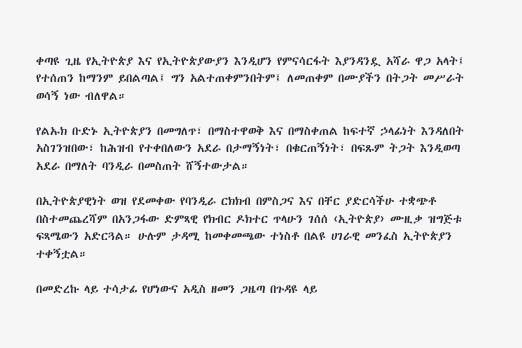ቀጣዩ ጊዜ የኢትዮጵያ እና የኢትዮጵያውያን እንዲሆን የምናሳርፋት እያንዳንዷ አሻራ ዋጋ አላት፤ የተሰጠን ከማንም ይበልጣል፤ ግን አልተጠቀምንበትም፤ ለመጠቀም በሙያችን በትጋት መሥራት ወሳኝ ነው ብለዋል።

የልኡክ ቡድኑ ኢትዮጵያን በመግለጥ፣ በማስተዋወቅ እና በማስቀጠል ከፍተኛ ኃላፊነት እንዳለበት አስገንዝበው፣ ከሕዝብ የተቀበለውን አደራ በታማኝነት፣ በቁርጠኝነት፣ በፍጹም ትጋት እንዲወጣ አደራ በማለት ባንዲራ በመስጠት ሸኝተውታል።

በኢትዮጵያዊነት ወዝ የደመቀው የባንዲራ ርክክብ በምስጋና እና በቸር ያድርሳችሁ ተቋጭቶ በስተመጨረሻም በአንጋፋው ድምጻዊ የክብር ዶክተር ጥላሁን ገሰሰ ‹ኢትዮጵያ› ሙዚቃ ዝግጅቱ ፍጻሜውን አድርጓል። ሁሉም ታዳሚ ከመቀመጫው ተነስቶ በልዩ ሀገራዊ መንፈስ ኢትዮጵያን ተቀኝቷል።

በመድረኩ ላይ ተሳታፊ የሆነውና አዲስ ዘመን ጋዜጣ በጉዳዩ ላይ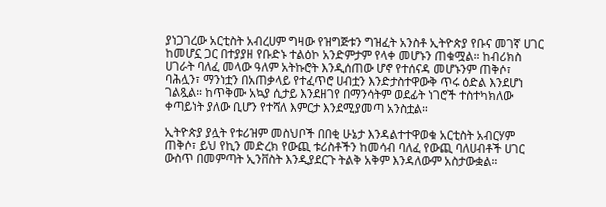ያነጋገረው አርቲስት አብረሀም ግዛው የዝግጅቱን ግዝፈት አንስቶ ኢትዮጵያ የቡና መገኛ ሀገር ከመሆኗ ጋር በተያያዘ የቡድኑ ተልዕኮ አንድምታም የላቀ መሆኑን ጠቁሟል። ከብሪክስ ሀገራት ባለፈ መላው ዓለም አትኩሮት እንዲሰጠው ሆኖ የተሰናዳ መሆኑንም ጠቅሶ፣ ባሕሏን፣ ማንነቷን በአጠቃላይ የተፈጥሮ ሀብቷን እንድታስተዋውቅ ጥሩ ዕድል እንደሆነ ገልጿል። ከጥቅሙ አኳያ ሲታይ እንደዘገየ በማንሳትም ወደፊት ነገሮች ተስተካክለው ቀጣይነት ያለው ቢሆን የተሻለ እምርታ እንደሚያመጣ አንስቷል።

ኢትዮጵያ ያሏት የቱሪዝም መስህቦች በበቂ ሁኔታ እንዳልተተዋወቁ አርቲስት አብርሃም ጠቅሶ፣ ይህ የኪን መድረክ የውጪ ቱሪስቶችን ከመሳብ ባለፈ የውጪ ባለሀብቶች ሀገር ውስጥ በመምጣት ኢንቨስት እንዲያደርጉ ትልቅ አቅም እንዳለውም አስታውቋል።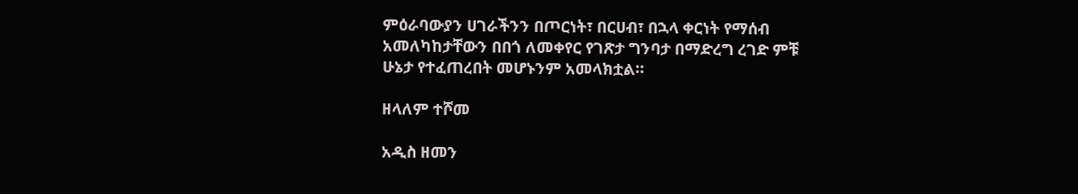ምዕራባውያን ሀገራችንን በጦርነት፣ በርሀብ፣ በኋላ ቀርነት የማሰብ አመለካከታቸውን በበጎ ለመቀየር የገጽታ ግንባታ በማድረግ ረገድ ምቹ ሁኔታ የተፈጠረበት መሆኑንም አመላክቷል።

ዘላለም ተሾመ

አዲስ ዘመን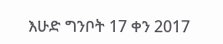እሁድ ግንቦት 17 ቀን 2017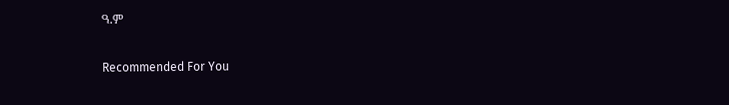ዓ.ም

Recommended For You